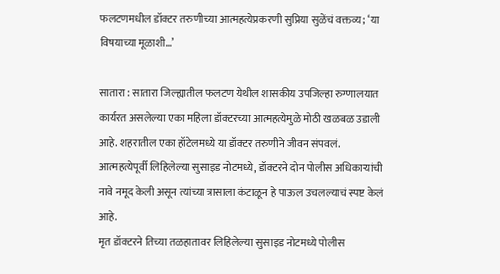फलटणमधील डॉक्टर तरुणीच्या आत्महत्येप्रकरणी सुप्रिया सुळेंचं वक्तव्य; ‘या विषयाच्या मूळाशी…’

सातारा : सातारा जिल्ह्यातील फलटण येथील शासकीय उपजिल्हा रुग्णालयात कार्यरत असलेल्या एका महिला डॉक्टरच्या आत्महत्येमुळे मोठी खळबळ उडाली आहे. शहरातील एका हॉटेलमध्ये या डॉक्टर तरुणीने जीवन संपवलं. आत्महत्येपूर्वी लिहिलेल्या सुसाइड नोटमध्ये, डॉक्टरने दोन पोलीस अधिकाऱ्यांची नावे नमूद केली असून त्यांच्या त्रासाला कंटाळून हे पाऊल उचलल्याचं स्पष्ट केलं आहे.
मृत डॉक्टरने तिच्या तळहातावर लिहिलेल्या सुसाइड नोटमध्ये पोलीस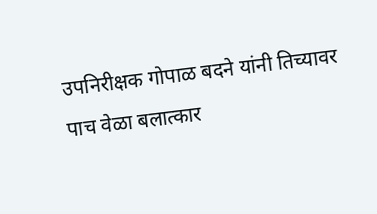उपनिरीक्षक गोपाळ बदने यांनी तिच्यावर पाच वेळा बलात्कार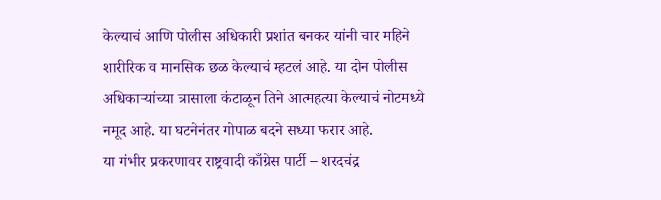केल्याचं आणि पोलीस अधिकारी प्रशांत बनकर यांनी चार महिने शारीरिक व मानसिक छळ केल्याचं म्हटलं आहे. या दोन पोलीस अधिकाऱ्यांच्या त्रासाला कंटाळून तिने आत्महत्या केल्याचं नोटमध्ये नमूद आहे. या घटनेनंतर गोपाळ बदने सध्या फरार आहे.
या गंभीर प्रकरणावर राष्ट्रवादी काँग्रेस पार्टी – शरदचंद्र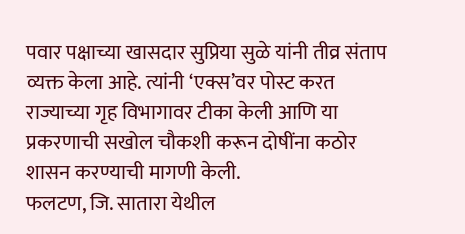पवार पक्षाच्या खासदार सुप्रिया सुळे यांनी तीव्र संताप व्यक्त केला आहे. त्यांनी ‘एक्स’वर पोस्ट करत राज्याच्या गृह विभागावर टीका केली आणि या प्रकरणाची सखोल चौकशी करून दोषींना कठोर शासन करण्याची मागणी केली.
फलटण, जि. सातारा येथील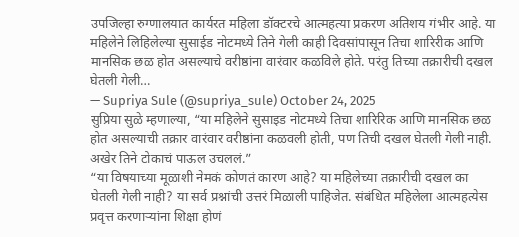उपजिल्हा रुग्णालयात कार्यरत महिला डॉक्टरचे आत्महत्या प्रकरण अतिशय गंभीर आहे. या महिलेने लिहिलेल्या सुसाईड नोटमध्ये तिने गेली काही दिवसांपासून तिचा शारिरीक आणि मानसिक छळ होत असल्याचे वरीष्ठांना वारंवार कळविले होते. परंतु तिच्या तक्रारीची दखल घेतली गेली…
— Supriya Sule (@supriya_sule) October 24, 2025
सुप्रिया सुळे म्हणाल्या, “या महिलेने सुसाइड नोटमध्ये तिचा शारिरिक आणि मानसिक छळ होत असल्याची तक्रार वारंवार वरीष्ठांना कळवली होती, पण तिची दखल घेतली गेली नाही. अखेर तिने टोकाचं पाऊल उचललं.”
“या विषयाच्या मूळाशी नेमकं कोणतं कारण आहे? या महिलेच्या तक्रारीची दखल का घेतली गेली नाही? या सर्व प्रश्नांची उत्तरं मिळाली पाहिजेत. संबंधित महिलेला आत्महत्येस प्रवृत्त करणाऱ्यांना शिक्षा होणं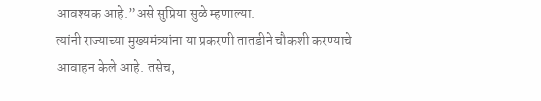आवश्यक आहे.”असे सुप्रिया सुळे म्हणाल्या.
त्यांनी राज्याच्या मुख्यमंत्र्यांना या प्रकरणी तातडीने चौकशी करण्याचे आवाहन केले आहे. तसेच,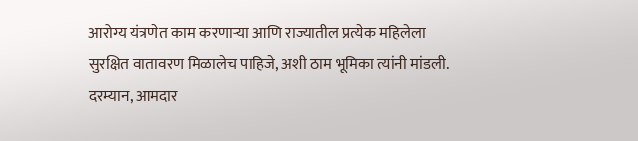आरोग्य यंत्रणेत काम करणाऱ्या आणि राज्यातील प्रत्येक महिलेला सुरक्षित वातावरण मिळालेच पाहिजे, अशी ठाम भूमिका त्यांनी मांडली.
दरम्यान, आमदार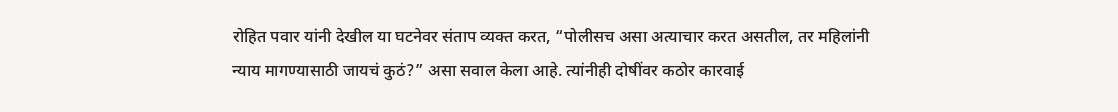रोहित पवार यांनी देखील या घटनेवर संताप व्यक्त करत, “पोलीसच असा अत्याचार करत असतील, तर महिलांनी न्याय मागण्यासाठी जायचं कुठं?” असा सवाल केला आहे. त्यांनीही दोषींवर कठोर कारवाई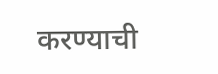करण्याची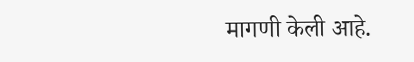मागणी केली आहे.